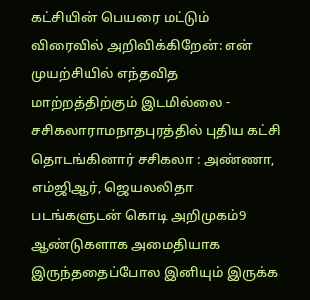கட்சியின் பெயரை மட்டும் விரைவில் அறிவிக்கிறேன்: என் முயற்சியில் எந்தவித மாற்றத்திற்கும் இடமில்லை - சசிகலாராமநாதபுரத்தில் புதிய கட்சி தொடங்கினார் சசிகலா : அண்ணா, எம்ஜிஆர், ஜெயலலிதா படங்களுடன் கொடி அறிமுகம்9 ஆண்டுகளாக அமைதியாக இருந்ததைப்போல இனியும் இருக்க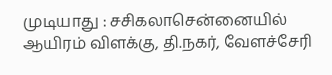முடியாது : சசிகலாசென்னையில் ஆயிரம் விளக்கு, தி.நகர், வேளச்சேரி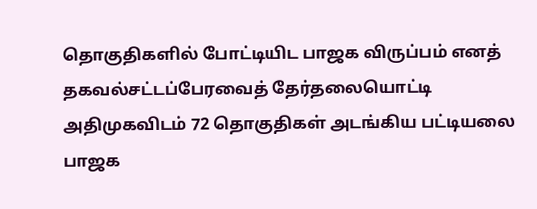தொகுதிகளில் போட்டியிட பாஜக விருப்பம் எனத் தகவல்சட்டப்பேரவைத் தேர்தலையொட்டி அதிமுகவிடம் 72 தொகுதிகள் அடங்கிய பட்டியலை பாஜக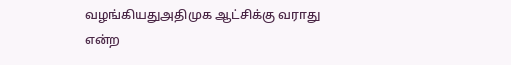வழங்கியதுஅதிமுக ஆட்சிக்கு வராது என்ற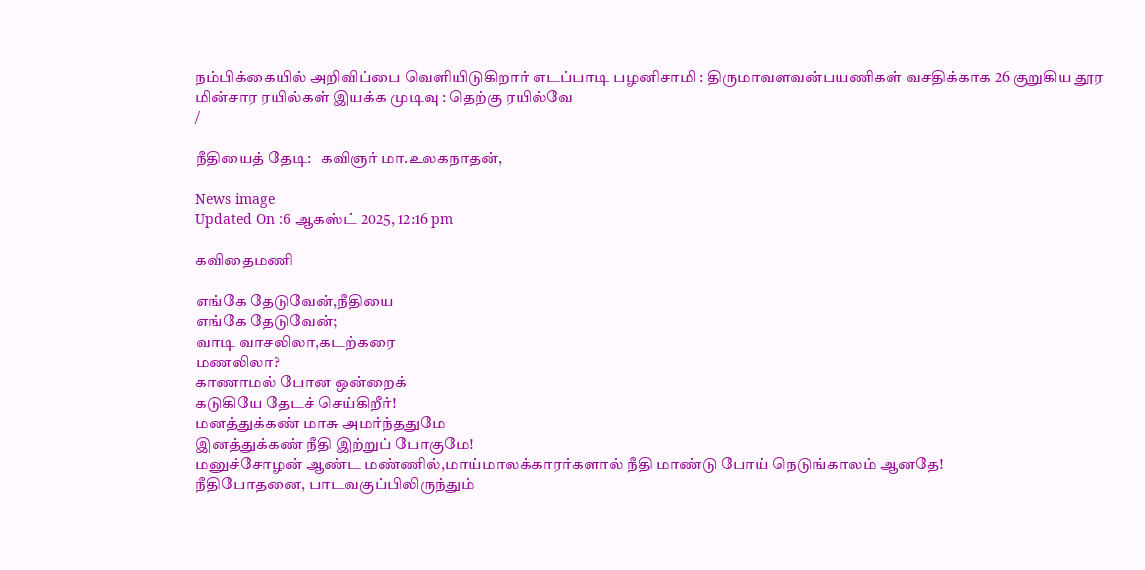நம்பிக்கையில் அறிவிப்பை வெளியிடுகிறார் எடப்பாடி பழனிசாமி : திருமாவளவன்பயணிகள் வசதிக்காக 26 குறுகிய தூர மின்சார ரயில்கள் இயக்க முடிவு : தெற்கு ரயில்வே
/

நீதியைத் தேடி:   கவிஞர் மா.உலகநாதன்,

News image
Updated On :6 ஆகஸ்ட் 2025, 12:16 pm

கவிதைமணி

எங்கே தேடுவேன்,நீதியை
எங்கே தேடுவேன்;
வாடி வாசலிலா,கடற்கரை
மணலிலா?
காணாமல் போன ஒன்றைக்
கடுகியே தேடச் செய்கிறீர்!
மனத்துக்கண் மாசு அமர்ந்ததுமே
இனத்துக்கண் நீதி இற்றுப் போகுமே!
மனுச்சோழன் ஆண்ட மண்ணில்,மாய்மாலக்காரர்களால் நீதி மாண்டு போய் நெடுங்காலம் ஆனதே!
நீதிபோதனை, பாடவகுப்பிலிருந்தும்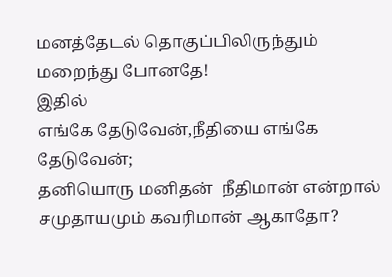மனத்தேடல் தொகுப்பிலிருந்தும்
மறைந்து போனதே!
இதில்
எங்கே தேடுவேன்,நீதியை எங்கே தேடுவேன்;
தனியொரு மனிதன்  நீதிமான் என்றால்
சமுதாயமும் கவரிமான் ஆகாதோ?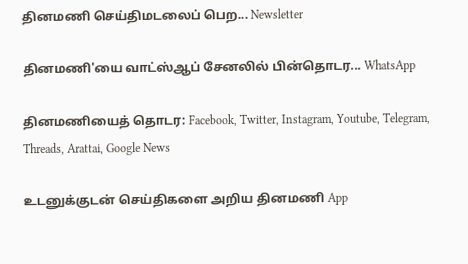தினமணி செய்திமடலைப் பெற... Newsletter

தினமணி'யை வாட்ஸ்ஆப் சேனலில் பின்தொடர... WhatsApp

தினமணியைத் தொடர: Facebook, Twitter, Instagram, Youtube, Telegram, Threads, Arattai, Google News

உடனுக்குடன் செய்திகளை அறிய தினமணி App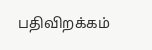பதிவிறக்கம்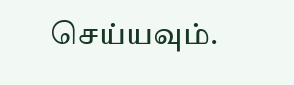செய்யவும்.